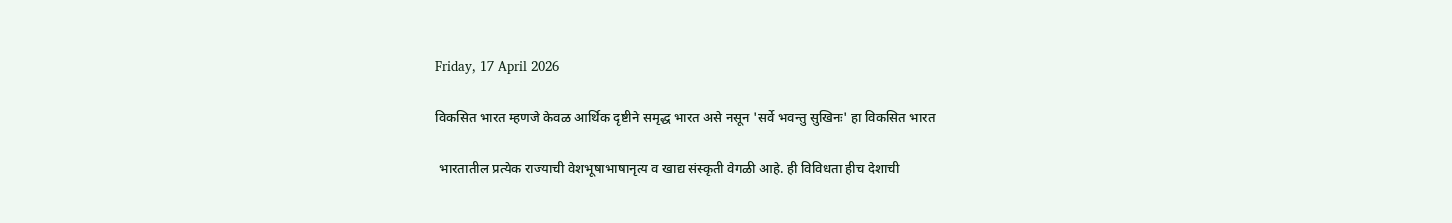Friday, 17 April 2026

विकसित भारत म्हणजे केवळ आर्थिक दृष्टीने समृद्ध भारत असे नसून 'सर्वे भवन्तु सुखिनः' हा विकसित भारत

 भारतातील प्रत्येक राज्याची वेशभूषाभाषानृत्य व खाद्य संस्कृती वेगळी आहे. ही विविधता हीच देशाची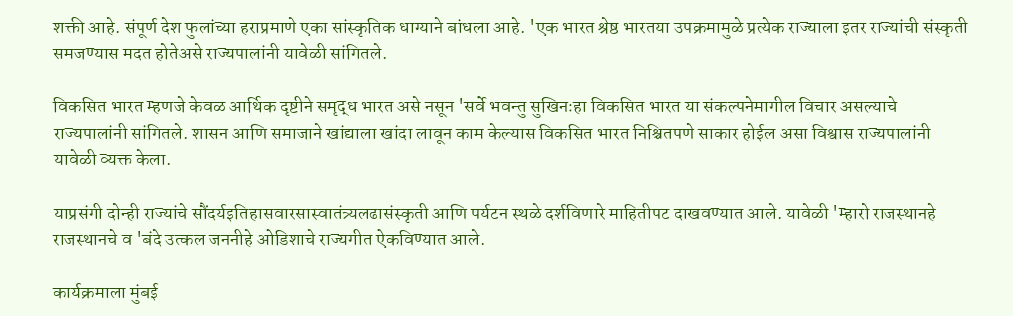शक्ती आहे. संपूर्ण देश फुलांच्या हराप्रमाणे एका सांस्कृतिक धाग्याने बांधला आहे. 'एक भारत श्रेष्ठ भारतया उपक्रमामुळे प्रत्येक राज्याला इतर राज्यांची संस्कृती समजण्यास मदत होतेअसे राज्यपालांनी यावेळी सांगितले.

विकसित भारत म्हणजे केवळ आर्थिक दृष्टीने समृद्ध भारत असे नसून 'सर्वे भवन्तु सुखिनःहा विकसित भारत या संकल्पनेमागील विचार असल्याचे राज्यपालांनी सांगितले. शासन आणि समाजाने खांद्याला खांदा लावून काम केल्यास विकसित भारत निश्चितपणे साकार होईल असा विश्वास राज्यपालांनी यावेळी व्यक्त केला.

याप्रसंगी दोन्ही राज्यांचे सौंदर्यइतिहासवारसास्वातंत्र्यलढासंस्कृती आणि पर्यटन स्थळे दर्शविणारे माहितीपट दाखवण्यात आले. यावेळी 'म्हारो राजस्थानहे राजस्थानचे व 'बंदे उत्कल जननीहे ओडिशाचे राज्यगीत ऐकविण्यात आले.

कार्यक्रमाला मुंबई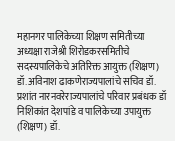महानगर पालिकेच्या शिक्षण समितीच्या अध्यक्षा राजेश्री शिरोडकरसमितीचे सदस्यपालिकेचे अतिरिक्त आयुक्त (शिक्षण) डॉ.अविनाश ढाकणेराज्यपालांचे सचिव डॉ. प्रशांत नारनवरेराज्यपालांचे परिवार प्रबंधक डॉ निशिकांत देशपांडे व पालिकेच्या उपायुक्त (शिक्षण) डॉ.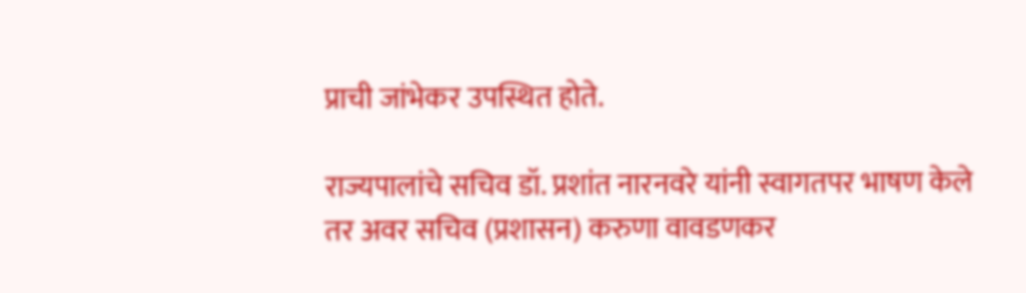प्राची जांभेकर उपस्थित होते.

राज्यपालांचे सचिव डॉ. प्रशांत नारनवरे यांनी स्वागतपर भाषण केले तर अवर सचिव (प्रशासन) करुणा वावडणकर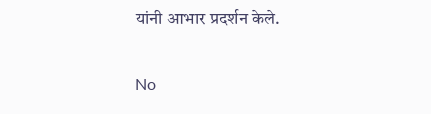यांनी आभार प्रदर्शन केले.

No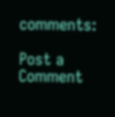comments:

Post a Comment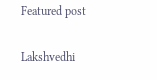Featured post

Lakshvedhi